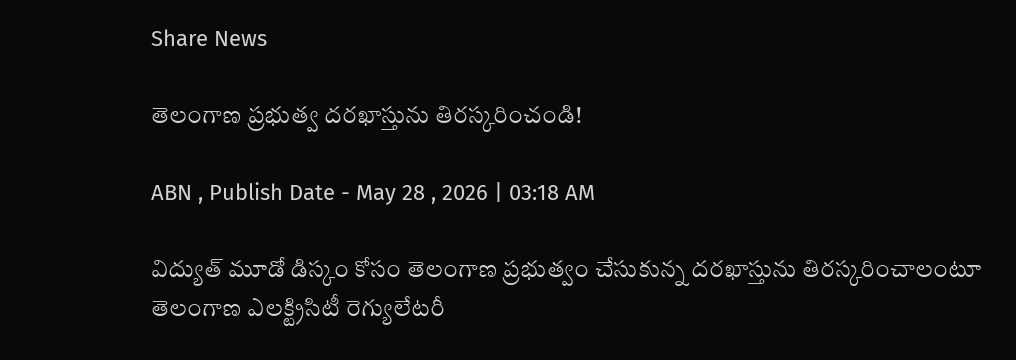Share News

తెలంగాణ ప్రభుత్వ దరఖాస్తును తిరస్కరించండి!

ABN , Publish Date - May 28 , 2026 | 03:18 AM

విద్యుత్‌ మూడో డిస్కం కోసం తెలంగాణ ప్రభుత్వం చేసుకున్న దరఖాస్తును తిరస్కరించాలంటూ తెలంగాణ ఎలక్ట్రిసిటీ రెగ్యులేటరీ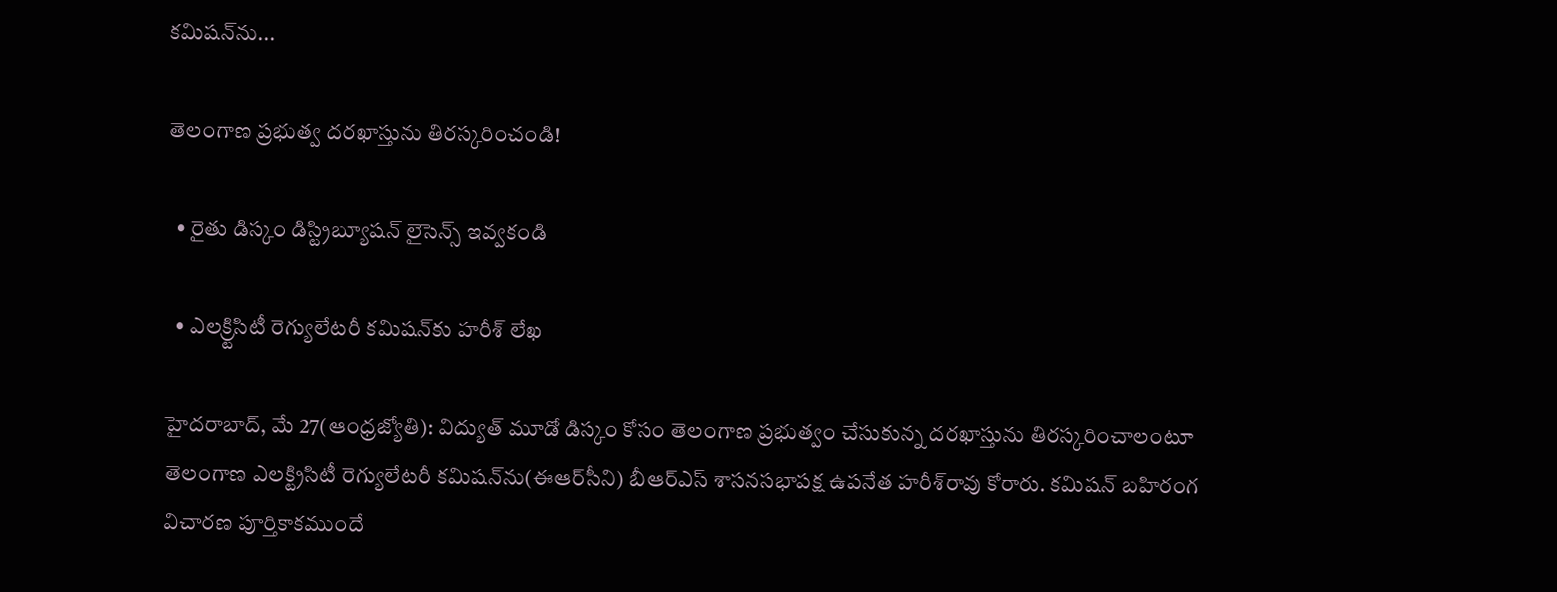కమిషన్‌ను...

తెలంగాణ ప్రభుత్వ దరఖాస్తును తిరస్కరించండి!

  • రైతు డిస్కం డిస్ట్రిబ్యూషన్‌ లైసెన్స్‌ ఇవ్వకండి

  • ఎలక్ర్టిసిటీ రెగ్యులేటరీ కమిషన్‌కు హరీశ్‌ లేఖ

హైదరాబాద్‌, మే 27(ఆంధ్రజ్యోతి): విద్యుత్‌ మూడో డిస్కం కోసం తెలంగాణ ప్రభుత్వం చేసుకున్న దరఖాస్తును తిరస్కరించాలంటూ తెలంగాణ ఎలక్ట్రిసిటీ రెగ్యులేటరీ కమిషన్‌ను(ఈఆర్‌సీని) బీఆర్‌ఎస్‌ శాసనసభాపక్ష ఉపనేత హరీశ్‌రావు కోరారు. కమిషన్‌ బహిరంగ విచారణ పూర్తికాకముందే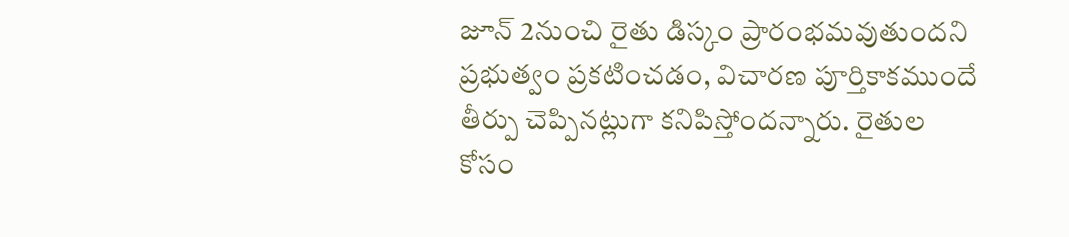జూన్‌ 2నుంచి రైతు డిస్కం ప్రారంభమవుతుందని ప్రభుత్వం ప్రకటించడం, విచారణ పూర్తికాకముందే తీర్పు చెప్పినట్లుగా కనిపిస్తోందన్నారు. రైతుల కోసం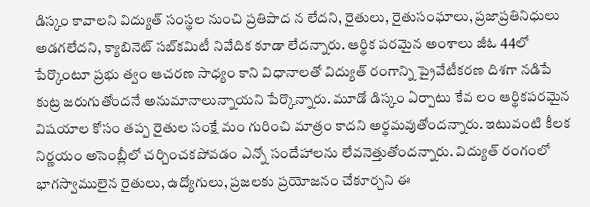డిస్కం కావాలని విద్యుత్‌ సంస్థల నుంచి ప్రతిపాద న లేదని, రైతులు, రైతుసంఘాలు, ప్రజాప్రతినిధులు అడగలేదని, క్యాబినెట్‌ సబ్‌కమిటీ నివేదిక కూడా లేదన్నారు. ఆర్థిక పరమైన అంశాలు జీఓ 44లో పేర్కొంటూ ప్రభు త్వం ఆచరణ సాధ్యం కాని విధానాలతో విద్యుత్‌ రంగాన్ని ప్రైవేటీకరణ దిశగా నడిపే కుట్ర జరుగుతోందనే అనుమానాలున్నాయని పేర్కొన్నారు. మూడో డిస్కం ఏర్పాటు కేవ లం ఆర్థికపరమైన విషయాల కోసం తప్ప రైతుల సంక్షే మం గురించి మాత్రం కాదని అర్థమవుతోందన్నారు. ఇటువంటి కీలక నిర్ణయం అసెంబ్లీలో చర్చించకపోవడం ఎన్నో సందేహాలను లేవనెత్తుతోందన్నారు. విద్యుత్‌ రంగంలో భాగస్వాములైన రైతులు, ఉద్యోగులు, ప్రజలకు ప్రయోజనం చేకూర్చని ఈ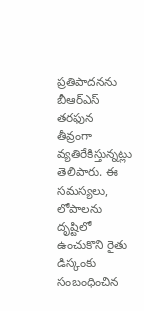ప్రతిపాదనను బీఆర్‌ఎస్‌ తరఫున తీవ్రంగా వ్యతిరేకిస్తున్నట్లు తెలిపారు. ఈ సమస్యలు, లోపాలను దృష్టిలో ఉంచుకొని రైతు డిస్కంకు సంబంధించిన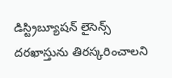డిస్ట్రిబ్యూషన్‌ లైసెన్స్‌ దరఖాస్తును తిరస్కరించాలని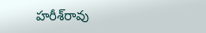హరీశ్‌రావు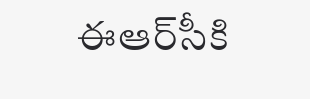ఈఆర్‌సీకి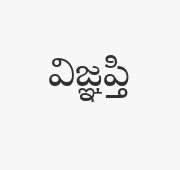విజ్ఞప్తి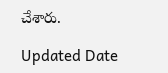చేశారు.

Updated Date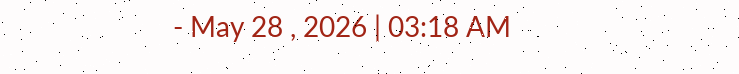- May 28 , 2026 | 03:18 AM